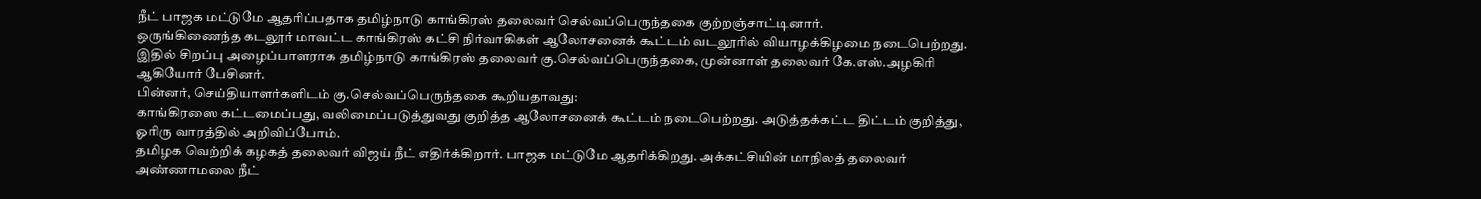நீட் பாஜக மட்டுமே ஆதரிப்பதாக தமிழ்நாடு காங்கிரஸ் தலைவர் செல்வப்பெருந்தகை குற்றஞ்சாட்டினார்.
ஒருங்கிணைந்த கடலூர் மாவட்ட காங்கிரஸ் கட்சி நிர்வாகிகள் ஆலோசனைக் கூட்டம் வடலூரில் வியாழக்கிழமை நடைபெற்றது. இதில் சிறப்பு அழைப்பாளராக தமிழ்நாடு காங்கிரஸ் தலைவர் கு.செல்வப்பெருந்தகை, முன்னாள் தலைவர் கே.எஸ்.அழகிரி ஆகியோர் பேசினர்.
பின்னர், செய்தியாளர்களிடம் கு.செல்வப்பெருந்தகை கூறியதாவது:
காங்கிரஸை கட்டமைப்பது, வலிமைப்படுத்துவது குறித்த ஆலோசனைக் கூட்டம் நடைபெற்றது. அடுத்தக்கட்ட திட்டம் குறித்து, ஓரிரு வாரத்தில் அறிவிப்போம்.
தமிழக வெற்றிக் கழகத் தலைவர் விஜய் நீட் எதிர்க்கிறார். பாஜக மட்டுமே ஆதரிக்கிறது. அக்கட்சியின் மாநிலத் தலைவர் அண்ணாமலை நீட்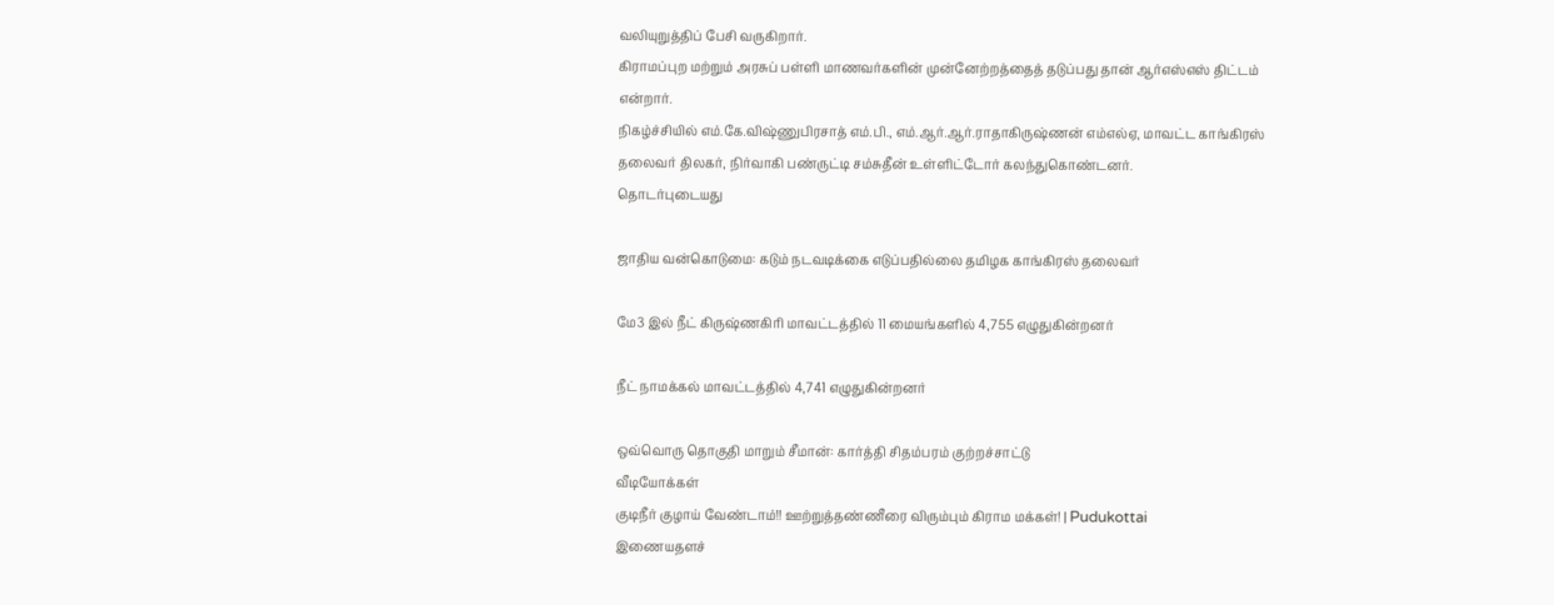வலியுறுத்திப் பேசி வருகிறார்.
கிராமப்புற மற்றும் அரசுப் பள்ளி மாணவர்களின் முன்னேற்றத்தைத் தடுப்பது தான் ஆர்எஸ்எஸ் திட்டம் என்றார்.
நிகழ்ச்சியில் எம்.கே.விஷ்ணுபிரசாத் எம்.பி., எம்.ஆர்.ஆர்.ராதாகிருஷ்ணன் எம்எல்ஏ, மாவட்ட காங்கிரஸ் தலைவர் திலகர், நிர்வாகி பண்ருட்டி சம்சுதீன் உள்ளிட்டோர் கலந்துகொண்டனர்.
தொடர்புடையது

ஜாதிய வன்கொடுமை: கடும் நடவடிக்கை எடுப்பதில்லை தமிழக காங்கிரஸ் தலைவர்

மே3 இல் நீட் கிருஷ்ணகிரி மாவட்டத்தில் 11 மையங்களில் 4,755 எழுதுகின்றனர்

நீட் நாமக்கல் மாவட்டத்தில் 4,741 எழுதுகின்றனர்

ஒவ்வொரு தொகுதி மாறும் சீமான்: கார்த்தி சிதம்பரம் குற்றச்சாட்டு
வீடியோக்கள்
குடிநீர் குழாய் வேண்டாம்!! ஊற்றுத்தண்ணீரை விரும்பும் கிராம மக்கள்! | Pudukottai
இணையதளச்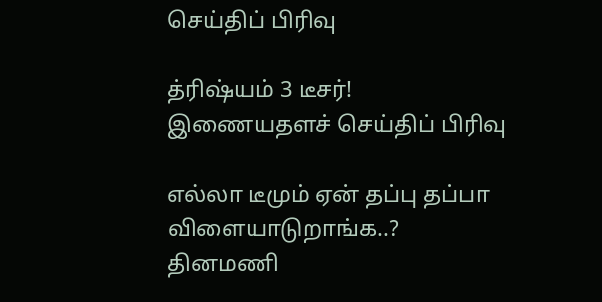செய்திப் பிரிவு

த்ரிஷ்யம் 3 டீசர்!
இணையதளச் செய்திப் பிரிவு

எல்லா டீமும் ஏன் தப்பு தப்பா விளையாடுறாங்க..?
தினமணி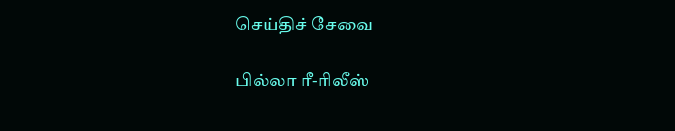செய்திச் சேவை

பில்லா ரீ-ரிலீஸ்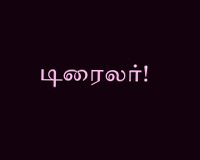டிரைலர்!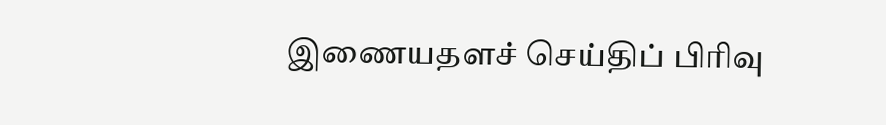இணையதளச் செய்திப் பிரிவு